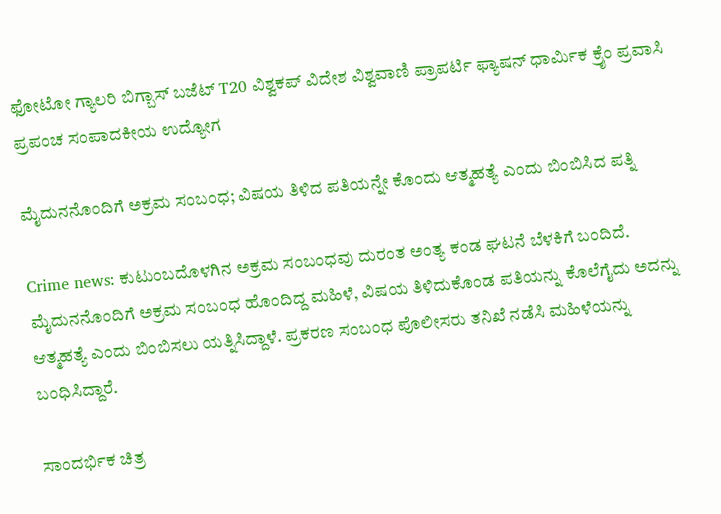ಫೋಟೋ ಗ್ಯಾಲರಿ ಬಿಗ್ಬಾಸ್ ಬಜೆಟ್ T20 ವಿಶ್ವಕಪ್ ವಿದೇಶ ವಿಶ್ವವಾಣಿ ಪ್ರಾಪರ್ಟಿ ಫ್ಯಾಷನ್ ಧಾರ್ಮಿಕ ಕ್ರೈಂ ಪ್ರವಾಸಿ ಪ್ರಪಂಚ ಸಂಪಾದಕೀಯ ಉದ್ಯೋಗ

ಮೈದುನನೊಂದಿಗೆ ಅಕ್ರಮ ಸಂಬಂಧ; ವಿಷಯ ತಿಳಿದ ಪತಿಯನ್ನೇ ಕೊಂದು ಆತ್ಮಹತ್ಯೆ ಎಂದು ಬಿಂಬಿಸಿದ ಪತ್ನಿ

Crime news: ಕುಟುಂಬದೊಳಗಿನ ಅಕ್ರಮ ಸಂಬಂಧವು ದುರಂತ ಅಂತ್ಯ ಕಂಡ ಘಟನೆ ಬೆಳಕಿಗೆ ಬಂದಿದೆ. ಮೈದುನನೊಂದಿಗೆ ಅಕ್ರಮ ಸಂಬಂಧ ಹೊಂದಿದ್ದ ಮಹಿಳೆ, ವಿಷಯ ತಿಳಿದುಕೊಂಡ ಪತಿಯನ್ನು ಕೊಲೆಗೈದು ಅದನ್ನು ಆತ್ಮಹತ್ಯೆ ಎಂದು ಬಿಂಬಿಸಲು ಯತ್ನಿಸಿದ್ದಾಳೆ. ಪ್ರಕರಣ ಸಂಬಂಧ ಪೊಲೀಸರು ತನಿಖೆ ನಡೆಸಿ ಮಹಿಳೆಯನ್ನು ಬಂಧಿಸಿದ್ದಾರೆ.

ಸಾಂದರ್ಭಿಕ ಚಿತ್ರ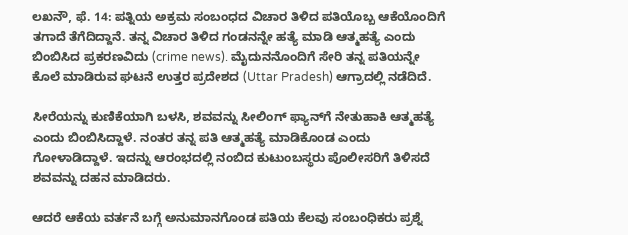ಲಖನೌ, ಫೆ. 14: ಪತ್ನಿಯ ಅಕ್ರಮ ಸಂಬಂಧದ ವಿಚಾರ ತಿಳಿದ ಪತಿಯೊಬ್ಬ ಆಕೆಯೊಂದಿಗೆ ತಗಾದೆ ತೆಗೆದಿದ್ದಾನೆ. ತನ್ನ ವಿಚಾರ ತಿಳಿದ ಗಂಡನನ್ನೇ ಹತ್ಯೆ ಮಾಡಿ ಆತ್ಮಹತ್ಯೆ ಎಂದು ಬಿಂಬಿಸಿದ ಪ್ರಕರಣವಿದು (crime news). ಮೈದುನನೊಂದಿಗೆ ಸೇರಿ ತನ್ನ ಪತಿಯನ್ನೇ ಕೊಲೆ ಮಾಡಿರುವ ಘಟನೆ ಉತ್ತರ ಪ್ರದೇಶದ (Uttar Pradesh) ಆಗ್ರಾದಲ್ಲಿ ನಡೆದಿದೆ.

ಸೀರೆಯನ್ನು ಕುಣಿಕೆಯಾಗಿ ಬಳಸಿ, ಶವವನ್ನು ಸೀಲಿಂಗ್ ಫ್ಯಾನ್‌ಗೆ ನೇತುಹಾಕಿ ಆತ್ಮಹತ್ಯೆ ಎಂದು ಬಿಂಬಿಸಿದ್ದಾಳೆ. ನಂತರ ತನ್ನ ಪತಿ ಆತ್ಮಹತ್ಯೆ ಮಾಡಿಕೊಂಡ ಎಂದು ಗೋಳಾಡಿದ್ದಾಳೆ. ಇದನ್ನು ಆರಂಭದಲ್ಲಿ ನಂಬಿದ ಕುಟುಂಬಸ್ಥರು ಪೊಲೀಸರಿಗೆ ತಿಳಿಸದೆ ಶವವನ್ನು ದಹನ ಮಾಡಿದರು.

ಆದರೆ ಆಕೆಯ ವರ್ತನೆ ಬಗ್ಗೆ ಅನುಮಾನಗೊಂಡ ಪತಿಯ ಕೆಲವು ಸಂಬಂಧಿಕರು ಪ್ರಶ್ನೆ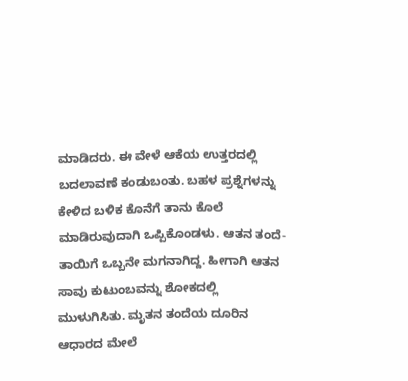ಮಾಡಿದರು. ಈ ವೇಳೆ ಆಕೆಯ ಉತ್ತರದಲ್ಲಿ ಬದಲಾವಣೆ ಕಂಡುಬಂತು. ಬಹಳ ಪ್ರಶ್ನೆಗಳನ್ನು ಕೇಳಿದ ಬಳಿಕ ಕೊನೆಗೆ ತಾನು ಕೊಲೆ ಮಾಡಿರುವುದಾಗಿ ಒಪ್ಪಿಕೊಂಡಳು. ಆತನ ತಂದೆ-ತಾಯಿಗೆ ಒಬ್ಬನೇ ಮಗನಾಗಿದ್ದ. ಹೀಗಾಗಿ ಆತನ ಸಾವು ಕುಟುಂಬವನ್ನು ಶೋಕದಲ್ಲಿ ಮುಳುಗಿಸಿತು. ಮೃತನ ತಂದೆಯ ದೂರಿನ ಆಧಾರದ ಮೇಲೆ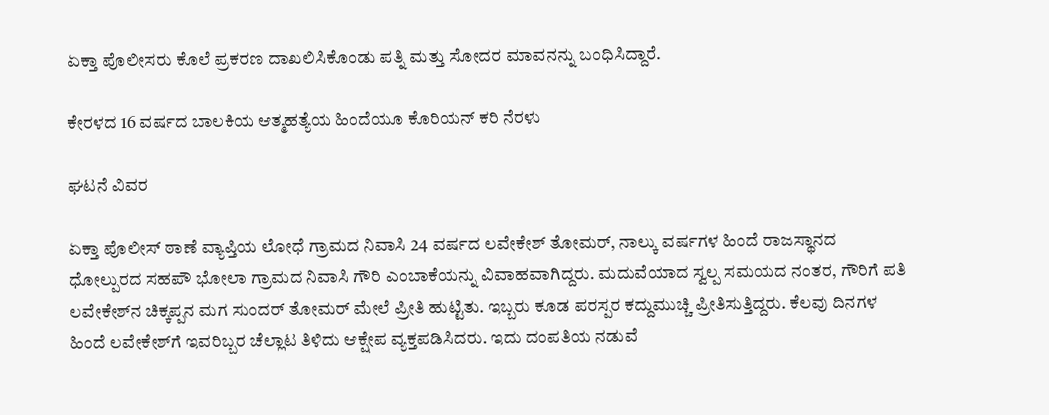ಏಕ್ತಾ ಪೊಲೀಸರು ಕೊಲೆ ಪ್ರಕರಣ ದಾಖಲಿಸಿಕೊಂಡು ಪತ್ನಿ ಮತ್ತು ಸೋದರ ಮಾವನನ್ನು ಬಂಧಿಸಿದ್ದಾರೆ.

ಕೇರಳದ 16 ವರ್ಷದ ಬಾಲಕಿಯ ಆತ್ಮಹತ್ಯೆಯ ಹಿಂದೆಯೂ ಕೊರಿಯನ್‌ ಕರಿ ನೆರಳು

ಘಟನೆ ವಿವರ

ಏಕ್ತಾ ಪೊಲೀಸ್ ಠಾಣೆ ವ್ಯಾಪ್ತಿಯ ಲೋಧೆ ಗ್ರಾಮದ ನಿವಾಸಿ 24 ವರ್ಷದ ಲವೇಕೇಶ್ ತೋಮರ್, ನಾಲ್ಕು ವರ್ಷಗಳ ಹಿಂದೆ ರಾಜಸ್ಥಾನದ ಧೋಲ್ಪುರದ ಸಹಪೌ ಭೋಲಾ ಗ್ರಾಮದ ನಿವಾಸಿ ಗೌರಿ ಎಂಬಾಕೆಯನ್ನು ವಿವಾಹವಾಗಿದ್ದರು. ಮದುವೆಯಾದ ಸ್ವಲ್ಪ ಸಮಯದ ನಂತರ, ಗೌರಿಗೆ ಪತಿ ಲವೇಕೇಶ್‌ನ ಚಿಕ್ಕಪ್ಪನ ಮಗ ಸುಂದರ್ ತೋಮರ್ ಮೇಲೆ ಪ್ರೀತಿ ಹುಟ್ಟಿತು. ಇಬ್ಬರು ಕೂಡ ಪರಸ್ಪರ ಕದ್ದುಮುಚ್ಚಿ ಪ್ರೀತಿಸುತ್ತಿದ್ದರು. ಕೆಲವು ದಿನಗಳ ಹಿಂದೆ ಲವೇಕೇಶ್‌ಗೆ ಇವರಿಬ್ಬರ ಚೆಲ್ಲಾಟ ತಿಳಿದು ಆಕ್ಷೇಪ ವ್ಯಕ್ತಪಡಿಸಿದರು. ಇದು ದಂಪತಿಯ ನಡುವೆ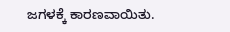ಜಗಳಕ್ಕೆ ಕಾರಣವಾಯಿತು.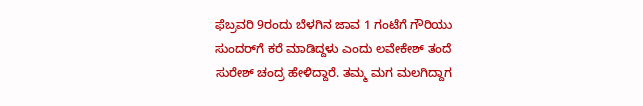ಫೆಬ್ರವರಿ 9ರಂದು ಬೆಳಗಿನ ಜಾವ 1 ಗಂಟೆಗೆ ಗೌರಿಯು ಸುಂದರ್‌ಗೆ ಕರೆ ಮಾಡಿದ್ದಳು ಎಂದು ಲವೇಕೇಶ್ ತಂದೆ ಸುರೇಶ್ ಚಂದ್ರ ಹೇಳಿದ್ದಾರೆ. ತಮ್ಮ ಮಗ ಮಲಗಿದ್ದಾಗ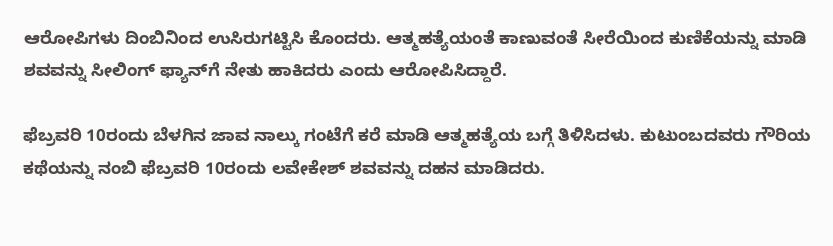ಆರೋಪಿಗಳು ದಿಂಬಿನಿಂದ ಉಸಿರುಗಟ್ಟಿಸಿ ಕೊಂದರು. ಆತ್ಮಹತ್ಯೆಯಂತೆ ಕಾಣುವಂತೆ ಸೀರೆಯಿಂದ ಕುಣಿಕೆಯನ್ನು ಮಾಡಿ ಶವವನ್ನು ಸೀಲಿಂಗ್ ಫ್ಯಾನ್‌ಗೆ ನೇತು ಹಾಕಿದರು ಎಂದು ಆರೋಪಿಸಿದ್ದಾರೆ.

ಫೆಬ್ರವರಿ 10ರಂದು ಬೆಳಗಿನ ಜಾವ ನಾಲ್ಕು ಗಂಟೆಗೆ ಕರೆ ಮಾಡಿ ಆತ್ಮಹತ್ಯೆಯ ಬಗ್ಗೆ ತಿಳಿಸಿದಳು. ಕುಟುಂಬದವರು ಗೌರಿಯ ಕಥೆಯನ್ನು ನಂಬಿ ಫೆಬ್ರವರಿ 10ರಂದು ಲವೇಕೇಶ್‌ ಶವವನ್ನು ದಹನ ಮಾಡಿದರು.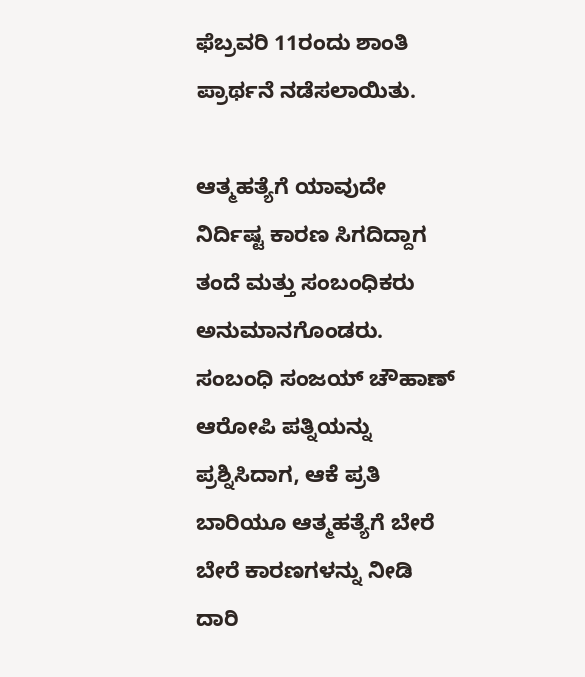ಫೆಬ್ರವರಿ 11ರಂದು ಶಾಂತಿ ಪ್ರಾರ್ಥನೆ ನಡೆಸಲಾಯಿತು.

ಆತ್ಮಹತ್ಯೆಗೆ ಯಾವುದೇ ನಿರ್ದಿಷ್ಟ ಕಾರಣ ಸಿಗದಿದ್ದಾಗ ತಂದೆ ಮತ್ತು ಸಂಬಂಧಿಕರು ಅನುಮಾನಗೊಂಡರು. ಸಂಬಂಧಿ ಸಂಜಯ್ ಚೌಹಾಣ್ ಆರೋಪಿ ಪತ್ನಿಯನ್ನು ಪ್ರಶ್ನಿಸಿದಾಗ, ಆಕೆ ಪ್ರತಿ ಬಾರಿಯೂ ಆತ್ಮಹತ್ಯೆಗೆ ಬೇರೆ ಬೇರೆ ಕಾರಣಗಳನ್ನು ನೀಡಿ ದಾರಿ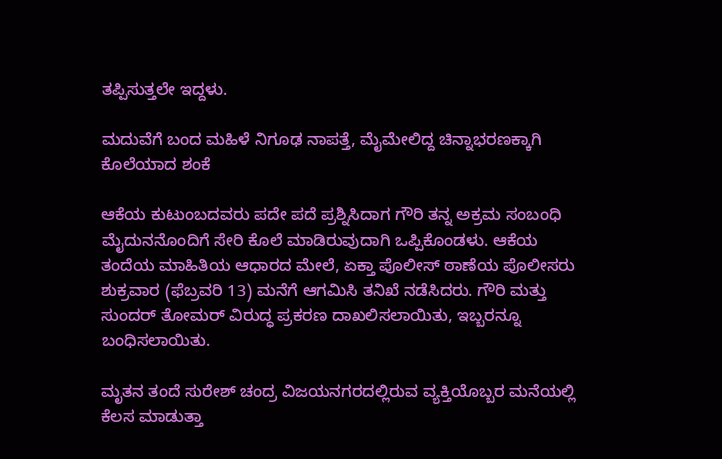ತಪ್ಪಿಸುತ್ತಲೇ ಇದ್ದಳು.

ಮದುವೆಗೆ ಬಂದ ಮಹಿಳೆ ನಿಗೂಢ ನಾಪತ್ತೆ, ಮೈಮೇಲಿದ್ದ ಚಿನ್ನಾಭರಣಕ್ಕಾಗಿ ಕೊಲೆಯಾದ ಶಂಕೆ

ಆಕೆಯ ಕುಟುಂಬದವರು ಪದೇ ಪದೆ ಪ್ರಶ್ನಿಸಿದಾಗ ಗೌರಿ ತನ್ನ ಅಕ್ರಮ ಸಂಬಂಧಿ ಮೈದುನನೊಂದಿಗೆ ಸೇರಿ ಕೊಲೆ ಮಾಡಿರುವುದಾಗಿ ಒಪ್ಪಿಕೊಂಡಳು. ಆಕೆಯ ತಂದೆಯ ಮಾಹಿತಿಯ ಆಧಾರದ ಮೇಲೆ, ಏಕ್ತಾ ಪೊಲೀಸ್ ಠಾಣೆಯ ಪೊಲೀಸರು ಶುಕ್ರವಾರ (ಫೆಬ್ರವರಿ 13) ಮನೆಗೆ ಆಗಮಿಸಿ ತನಿಖೆ ನಡೆಸಿದರು. ಗೌರಿ ಮತ್ತು ಸುಂದರ್ ತೋಮರ್ ವಿರುದ್ಧ ಪ್ರಕರಣ ದಾಖಲಿಸಲಾಯಿತು, ಇಬ್ಬರನ್ನೂ ಬಂಧಿಸಲಾಯಿತು.

ಮೃತನ ತಂದೆ ಸುರೇಶ್ ಚಂದ್ರ ವಿಜಯನಗರದಲ್ಲಿರುವ ವ್ಯಕ್ತಿಯೊಬ್ಬರ ಮನೆಯಲ್ಲಿ ಕೆಲಸ ಮಾಡುತ್ತಾ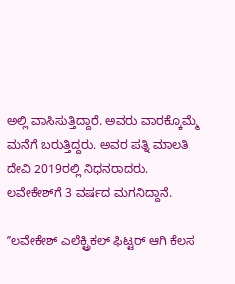ಅಲ್ಲಿ ವಾಸಿಸುತ್ತಿದ್ದಾರೆ. ಅವರು ವಾರಕ್ಕೊಮ್ಮೆ ಮನೆಗೆ ಬರುತ್ತಿದ್ದರು. ಅವರ ಪತ್ನಿ ಮಾಲತಿ ದೇವಿ 2019ರಲ್ಲಿ ನಿಧನರಾದರು. ಲವೇಕೇಶ್‌ಗೆ 3 ವರ್ಷದ ಮಗನಿದ್ದಾನೆ.

ʼʼಲವೇಕೇಶ್ ಎಲೆಕ್ಟ್ರಿಕಲ್ ಫಿಟ್ಟರ್ ಆಗಿ ಕೆಲಸ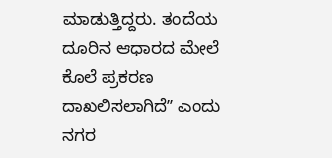ಮಾಡುತ್ತಿದ್ದರು. ತಂದೆಯ ದೂರಿನ ಆಧಾರದ ಮೇಲೆ ಕೊಲೆ ಪ್ರಕರಣ ದಾಖಲಿಸಲಾಗಿದೆʼʼ ಎಂದು ನಗರ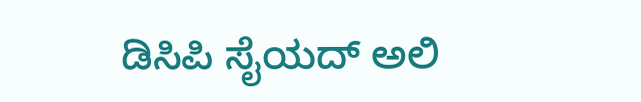ಡಿಸಿಪಿ ಸೈಯದ್ ಅಲಿ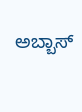ಅಬ್ಬಾಸ್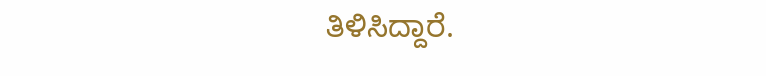ತಿಳಿಸಿದ್ದಾರೆ.